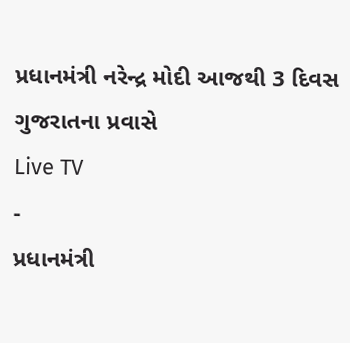પ્રધાનમંત્રી નરેન્દ્ર મોદી આજથી 3 દિવસ ગુજરાતના પ્રવાસે
Live TV
-
પ્રધાનમંત્રી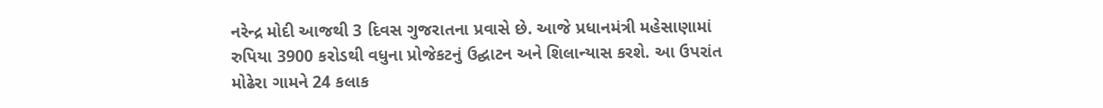નરેન્દ્ર મોદી આજથી 3 દિવસ ગુજરાતના પ્રવાસે છે. આજે પ્રધાનમંત્રી મહેસાણામાં રુપિયા 3900 કરોડથી વધુના પ્રોજેકટનું ઉદ્ઘાટન અને શિલાન્યાસ કરશે. આ ઉપરાંત મોઢેરા ગામને 24 કલાક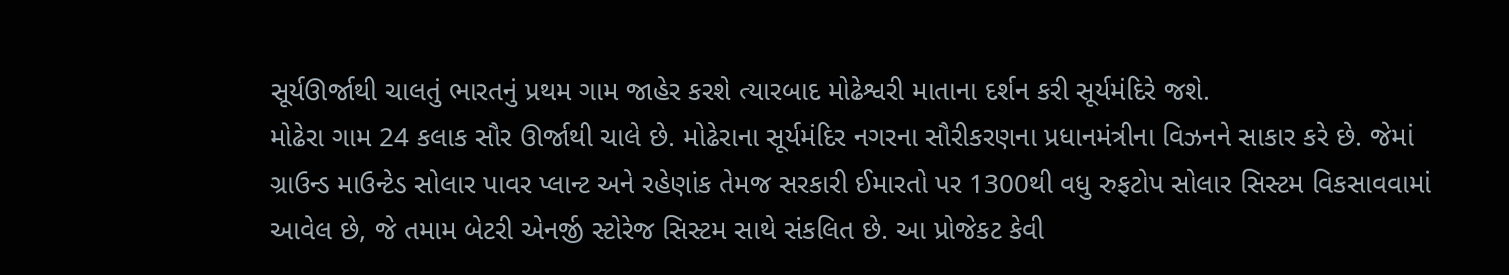સૂર્યઊર્જાથી ચાલતું ભારતનું પ્રથમ ગામ જાહેર કરશે ત્યારબાદ મોઢેશ્વરી માતાના દર્શન કરી સૂર્યમંદિરે જશે.
મોઢેરા ગામ 24 કલાક સૌર ઊર્જાથી ચાલે છે. મોઢેરાના સૂર્યમંદિર નગરના સૌરીકરણના પ્રધાનમંત્રીના વિઝનને સાકાર કરે છે. જેમાં ગ્રાઉન્ડ માઉન્ટેડ સોલાર પાવર પ્લાન્ટ અને રહેણાંક તેમજ સરકારી ઈમારતો પર 1300થી વધુ રુફટોપ સોલાર સિસ્ટમ વિકસાવવામાં આવેલ છે, જે તમામ બેટરી એનર્જી સ્ટોરેજ સિસ્ટમ સાથે સંકલિત છે. આ પ્રોજેકટ કેવી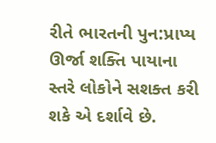રીતે ભારતની પુન:પ્રાપ્ય ઊર્જા શક્તિ પાયાના સ્તરે લોકોને સશક્ત કરી શકે એ દર્શાવે છે.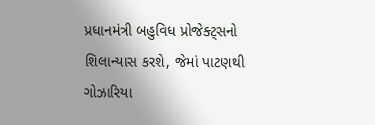પ્રધાનમંત્રી બહુવિધ પ્રોજેક્ટ્સનો શિલાન્યાસ કરશે, જેમાં પાટણથી ગોઝારિયા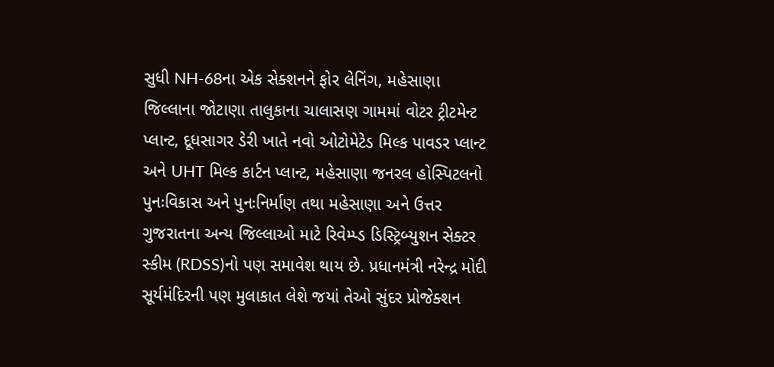સુધી NH-68ના એક સેક્શનને ફોર લેનિંગ, મહેસાણા જિલ્લાના જોટાણા તાલુકાના ચાલાસણ ગામમાં વોટર ટ્રીટમેન્ટ પ્લાન્ટ, દૂધસાગર ડેરી ખાતે નવો ઓટોમેટેડ મિલ્ક પાવડર પ્લાન્ટ અને UHT મિલ્ક કાર્ટન પ્લાન્ટ, મહેસાણા જનરલ હોસ્પિટલનો પુનઃવિકાસ અને પુનઃનિર્માણ તથા મહેસાણા અને ઉત્તર ગુજરાતના અન્ય જિલ્લાઓ માટે રિવેમ્પ્ડ ડિસ્ટ્રિબ્યુશન સેક્ટર સ્કીમ (RDSS)નો પણ સમાવેશ થાય છે. પ્રધાનમંત્રી નરેન્દ્ર મોદી સૂર્યમંદિરની પણ મુલાકાત લેશે જયાં તેઓ સુંદર પ્રોજેક્શન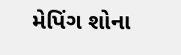મેપિંગ શોના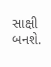સાક્ષી બનશે.